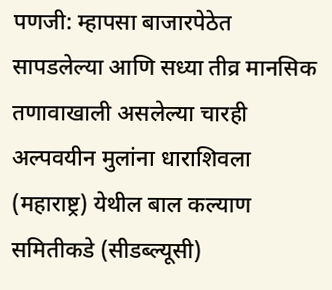पणजी: म्हापसा बाजारपेठेत सापडलेल्या आणि सध्या तीव्र मानसिक तणावाखाली असलेल्या चारही अल्पवयीन मुलांना धाराशिवला (महाराष्ट्र) येथील बाल कल्याण समितीकडे (सीडब्ल्यूसी)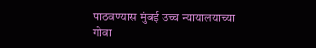पाठवण्यास मुंबई उच्च न्यायालयाच्या गोवा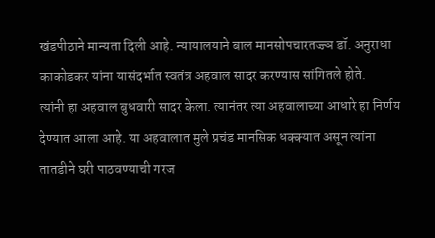खंडपीठाने मान्यता दिली आहे. न्यायालयाने बाल मानसोपचारतज्ज्ञ डॉ. अनुराधा काकोडकर यांना यासंदर्भात स्वतंत्र अहवाल सादर करण्यास सांगितले होते.
त्यांनी हा अहवाल बुधवारी सादर केला. त्यानंतर त्या अहवालाच्या आधारे हा निर्णय देण्यात आला आहे. या अहवालात मुले प्रचंड मानसिक धक्क्यात असून त्यांना तातडीने घरी पाठवण्याची गरज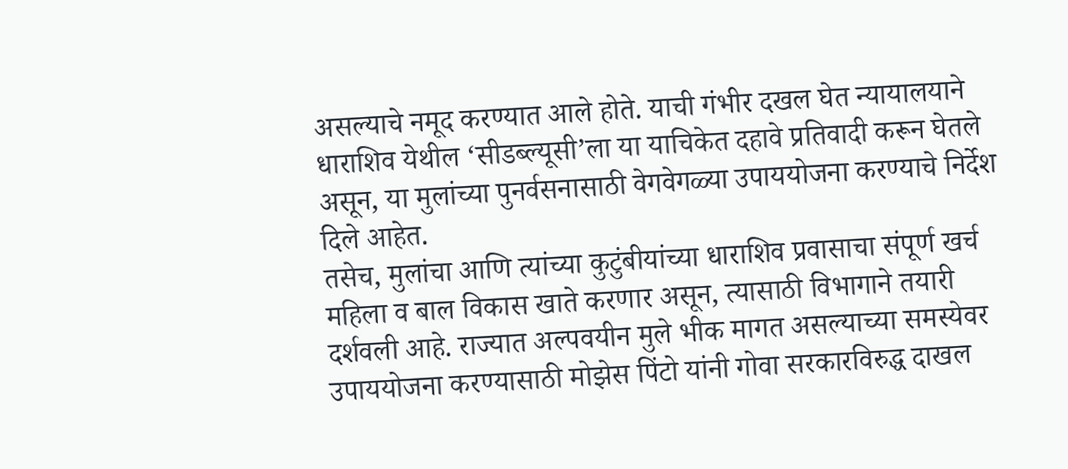असल्याचे नमूद करण्यात आले होते. याची गंभीर दखल घेत न्यायालयाने धाराशिव येथील ‘सीडब्ल्यूसी’ला या याचिकेत दहावे प्रतिवादी करून घेतले असून, या मुलांच्या पुनर्वसनासाठी वेगवेगळ्या उपाययोजना करण्याचे निर्देश दिले आहेत.
तसेच, मुलांचा आणि त्यांच्या कुटुंबीयांच्या धाराशिव प्रवासाचा संपूर्ण खर्च महिला व बाल विकास खाते करणार असून, त्यासाठी विभागाने तयारी दर्शवली आहे. राज्यात अल्पवयीन मुले भीक मागत असल्याच्या समस्येवर उपाययोजना करण्यासाठी मोझेस पिंटो यांनी गोवा सरकारविरुद्ध दाखल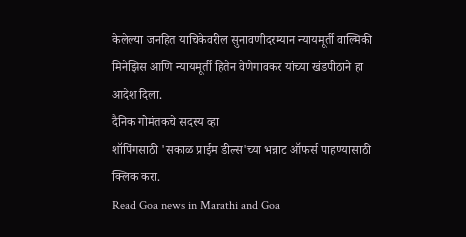केलेल्या जनहित याचिकेवरील सुनावणीदरम्यान न्यायमूर्ती वाल्मिकी मिनेझिस आणि न्यायमूर्ती हितेन वेणेगावकर यांच्या खंडपीठाने हा आदेश दिला.
दैनिक गोमंतकचे सदस्य व्हा
शॉपिंगसाठी 'सकाळ प्राईम डील्स'च्या भन्नाट ऑफर्स पाहण्यासाठी क्लिक करा.
Read Goa news in Marathi and Goa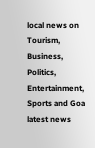local news on Tourism, Business, Politics, Entertainment, Sports and Goa latest news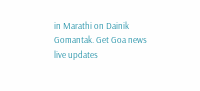in Marathi on Dainik Gomantak. Get Goa news live updates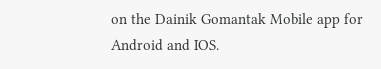on the Dainik Gomantak Mobile app for Android and IOS.